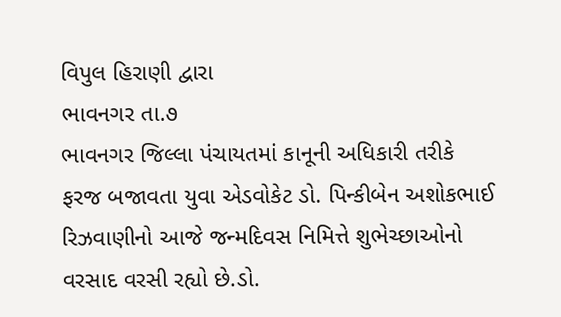વિપુલ હિરાણી દ્વારા
ભાવનગર તા.૭
ભાવનગર જિલ્લા પંચાયતમાં કાનૂની અધિકારી તરીકે ફરજ બજાવતા યુવા એડવોકેટ ડો. પિન્કીબેન અશોકભાઈ રિઝવાણીનો આજે જન્મદિવસ નિમિત્તે શુભેચ્છાઓનો વરસાદ વરસી રહ્યો છે.ડો.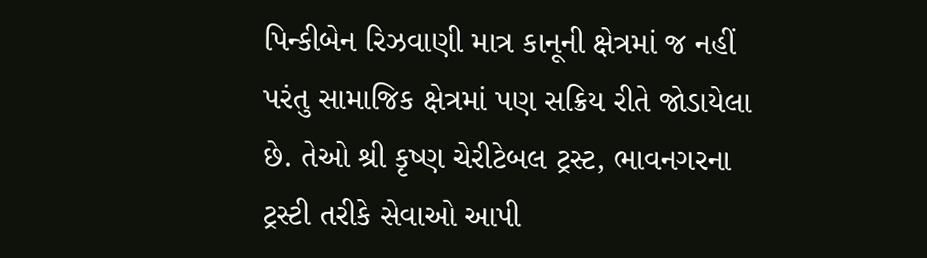પિન્કીબેન રિઝવાણી માત્ર કાનૂની ક્ષેત્રમાં જ નહીં પરંતુ સામાજિક ક્ષેત્રમાં પણ સક્રિય રીતે જોડાયેલા છે. તેઓ શ્રી કૃષ્ણ ચેરીટેબલ ટ્રસ્ટ, ભાવનગરના ટ્રસ્ટી તરીકે સેવાઓ આપી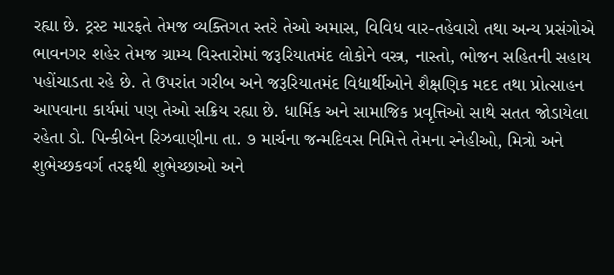રહ્યા છે. ટ્રસ્ટ મારફતે તેમજ વ્યક્તિગત સ્તરે તેઓ અમાસ, વિવિધ વાર-તહેવારો તથા અન્ય પ્રસંગોએ ભાવનગર શહેર તેમજ ગ્રામ્ય વિસ્તારોમાં જરૂરિયાતમંદ લોકોને વસ્ત્ર, નાસ્તો, ભોજન સહિતની સહાય પહોંચાડતા રહે છે. તે ઉપરાંત ગરીબ અને જરૂરિયાતમંદ વિદ્યાર્થીઓને શૈક્ષણિક મદદ તથા પ્રોત્સાહન આપવાના કાર્યમાં પણ તેઓ સક્રિય રહ્યા છે. ધાર્મિક અને સામાજિક પ્રવૃત્તિઓ સાથે સતત જોડાયેલા રહેતા ડો. પિન્કીબેન રિઝવાણીના તા. ૭ માર્ચના જન્મદિવસ નિમિત્તે તેમના સ્નેહીઓ, મિત્રો અને શુભેચ્છકવર્ગ તરફથી શુભેચ્છાઓ અને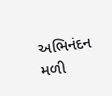અભિનંદન મળી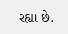રહ્યા છે.